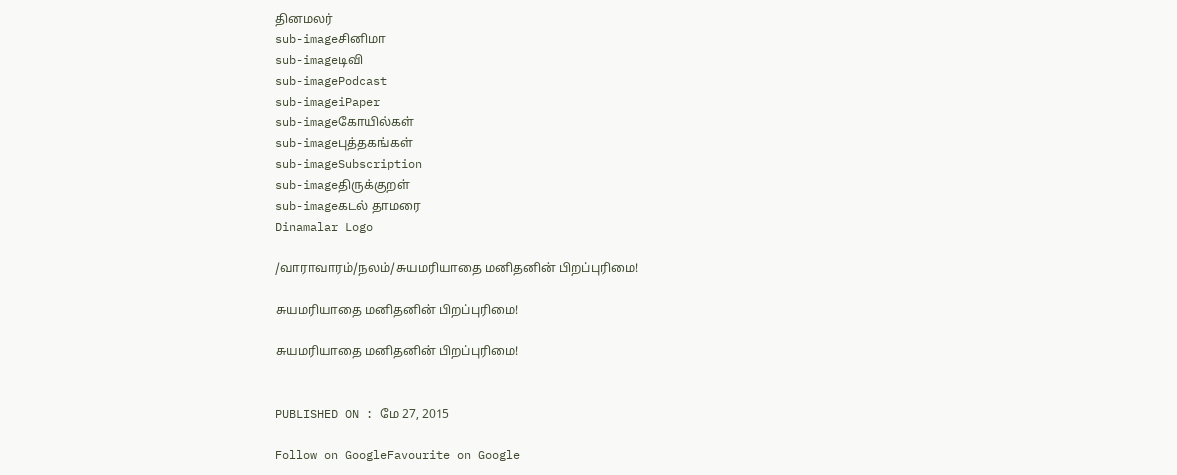தினமலர்
sub-imageசினிமா
sub-imageடிவி
sub-imagePodcast
sub-imageiPaper
sub-imageகோயில்கள்
sub-imageபுத்தகங்கள்
sub-imageSubscription
sub-imageதிருக்குறள்
sub-imageகடல் தாமரை
Dinamalar Logo

/வாராவாரம்/நலம்/சுயமரியாதை மனிதனின் பிறப்புரிமை!

சுயமரியாதை மனிதனின் பிறப்புரிமை!

சுயமரியாதை மனிதனின் பிறப்புரிமை!


PUBLISHED ON : மே 27, 2015

Follow on GoogleFavourite on Google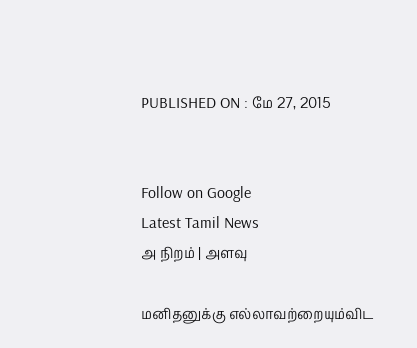PUBLISHED ON : மே 27, 2015


Follow on Google
Latest Tamil News
அ நிறம் | அளவு

மனிதனுக்கு எல்லாவற்றையும்விட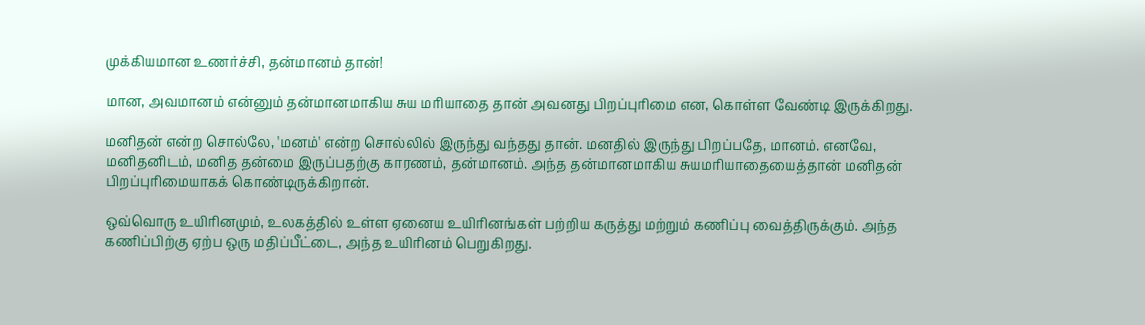முக்கியமான உணர்ச்சி, தன்மானம் தான்!

மான, அவமானம் என்னும் தன்மானமாகிய சுய மரியாதை தான் அவனது பிறப்புரிமை என, கொள்ள வேண்டி இருக்கிறது.

மனிதன் என்ற சொல்லே, 'மனம்' என்ற சொல்லில் இருந்து வந்தது தான். மனதில் இருந்து பிறப்பதே, மானம். எனவே, மனிதனிடம், மனித தன்மை இருப்பதற்கு காரணம், தன்மானம். அந்த தன்மானமாகிய சுயமரியாதையைத்தான் மனிதன் பிறப்புரிமையாகக் கொண்டிருக்கிறான்.

ஒவ்வொரு உயிரினமும், உலகத்தில் உள்ள ஏனைய உயிரினங்கள் பற்றிய கருத்து மற்றும் கணிப்பு வைத்திருக்கும். அந்த கணிப்பிற்கு ஏற்ப ஒரு மதிப்பீட்டை, அந்த உயிரினம் பெறுகிறது.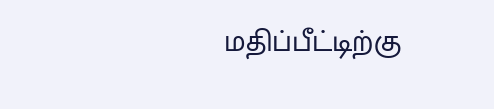மதிப்பீட்டிற்கு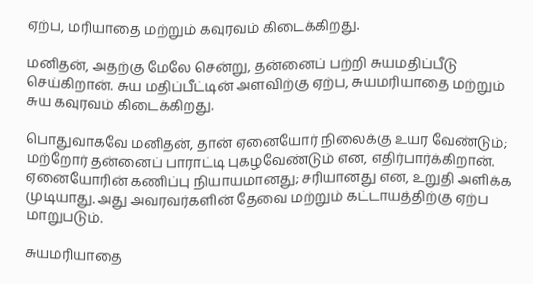ஏற்ப, மரியாதை மற்றும் கவுரவம் கிடைக்கிறது.

மனிதன், அதற்கு மேலே சென்று, தன்னைப் பற்றி சுயமதிப்பீடு செய்கிறான். சுய மதிப்பீட்டின் அளவிற்கு ஏற்ப, சுயமரியாதை மற்றும் சுய கவுரவம் கிடைக்கிறது.

பொதுவாகவே மனிதன், தான் ஏனையோர் நிலைக்கு உயர வேண்டும்; மற்றோர் தன்னைப் பாராட்டி புகழவேண்டும் என, எதிர்பார்க்கிறான். ஏனையோரின் கணிப்பு நியாயமானது; சரியானது என, உறுதி அளிக்க முடியாது. அது அவரவர்களின் தேவை மற்றும் கட்டாயத்திற்கு ஏற்ப மாறுபடும்.

சுயமரியாதை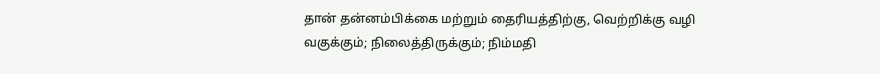தான் தன்னம்பிக்கை மற்றும் தைரியத்திற்கு, வெற்றிக்கு வழி வகுக்கும்; நிலைத்திருக்கும்; நிம்மதி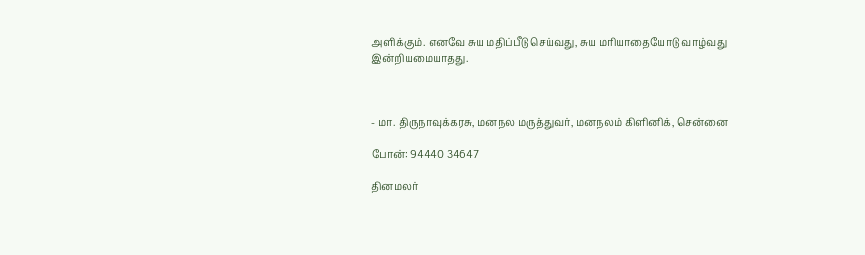அளிக்கும். எனவே சுய மதிப்பீடு செய்வது, சுய மரியாதையோடு வாழ்வது இன்றியமையாதது.



- மா. திருநாவுக்கரசு, மனநல மருத்துவர், மனநலம் கிளினிக், சென்னை

போன்: 94440 34647

தினமலர்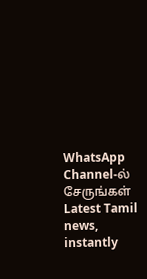WhatsApp Channel-ல் சேருங்கள்
Latest Tamil news, instantly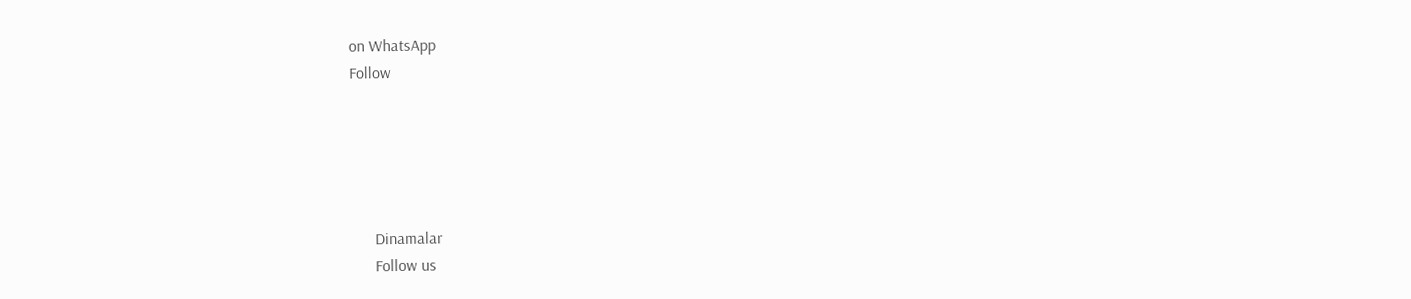on WhatsApp
Follow





      Dinamalar
      Follow us